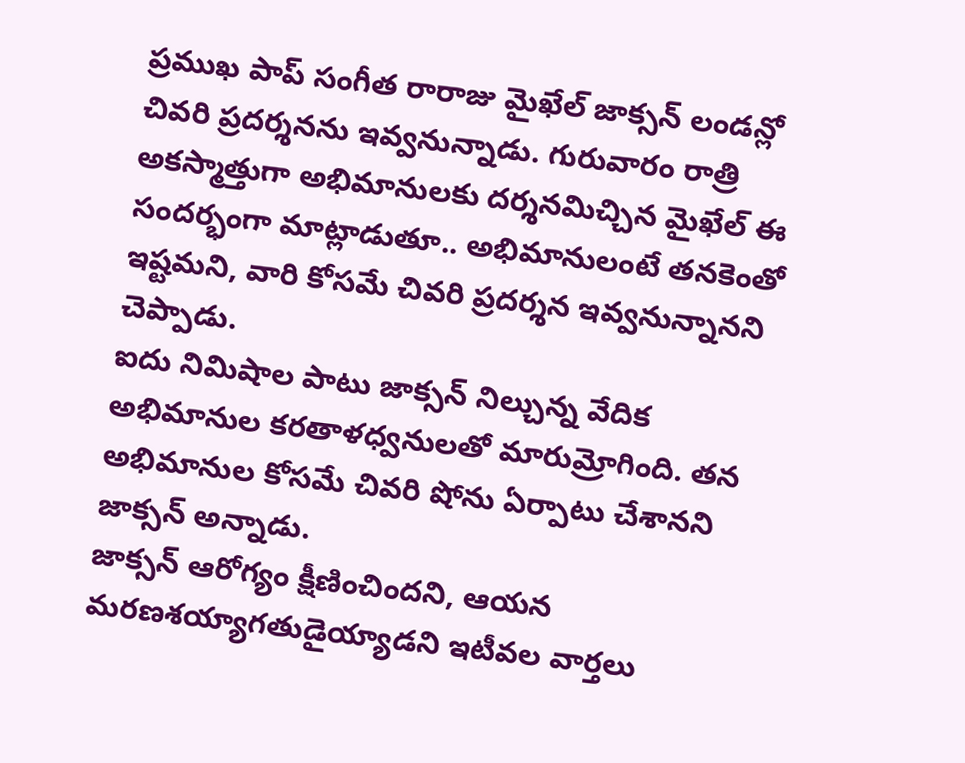ప్రముఖ పాప్ సంగీత రారాజు మైఖేల్ జాక్సన్ లండన్లో చివరి ప్రదర్శనను ఇవ్వనున్నాడు. గురువారం రాత్రి అకస్మాత్తుగా అభిమానులకు దర్శనమిచ్చిన మైఖేల్ ఈ సందర్భంగా మాట్లాడుతూ.. అభిమానులంటే తనకెంతో ఇష్టమని, వారి కోసమే చివరి ప్రదర్శన ఇవ్వనున్నానని చెప్పాడు.
ఐదు నిమిషాల పాటు జాక్సన్ నిల్చున్న వేదిక అభిమానుల కరతాళధ్వనులతో మారుమ్రోగింది. తన అభిమానుల కోసమే చివరి షోను ఏర్పాటు చేశానని జాక్సన్ అన్నాడు.
జాక్సన్ ఆరోగ్యం క్షీణించిందని, ఆయన మరణశయ్యాగతుడైయ్యాడని ఇటీవల వార్తలు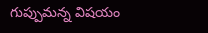గుప్పుమన్న విషయం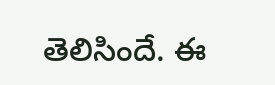తెలిసిందే. ఈ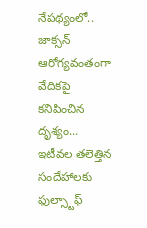నేపథ్యంలో.. జాక్సన్ ఆరోగ్యవంతంగా వేదికపై కనిపించిన దృశ్యం... ఇటీవల తలెత్తిన సందేహాలకు ఫుల్స్టాఫ్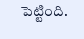పెట్టింది.